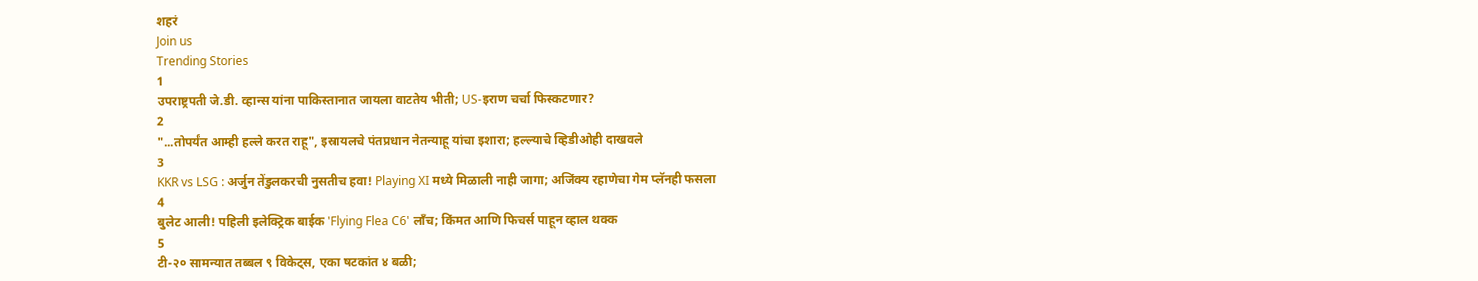शहरं
Join us
Trending Stories
1
उपराष्ट्रपती जे.डी. व्हान्स यांना पाकिस्तानात जायला वाटतेय भीती; US-इराण चर्चा फिस्कटणार?
2
"...तोपर्यंत आम्ही हल्ले करत राहू", इस्रायलचे पंतप्रधान नेतन्याहू यांचा इशारा; हल्ल्याचे व्हिडीओही दाखवले
3
KKR vs LSG : अर्जुन तेंडुलकरची नुसतीच हवा! Playing XI मध्ये मिळाली नाही जागा; अजिंक्य रहाणेचा गेम प्लॅनही फसला
4
बुलेट आली! पहिली इलेक्ट्रिक बाईक 'Flying Flea C6' लाँच; किंमत आणि फिचर्स पाहून व्हाल थक्क
5
टी-२० सामन्यात तब्बल ९ विकेट्स, एका षटकांत ४ बळी;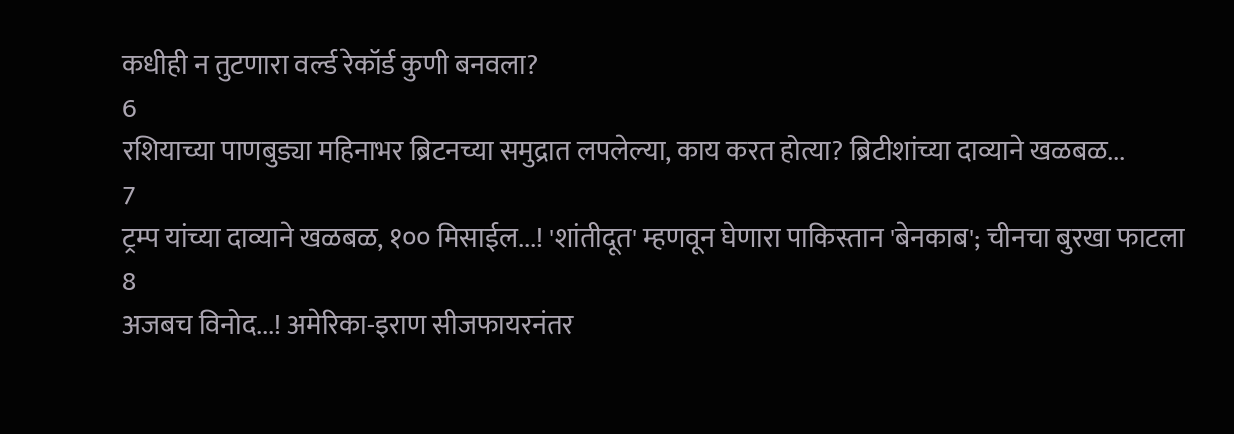कधीही न तुटणारा वर्ल्ड रेकॉर्ड कुणी बनवला?
6
रशियाच्या पाणबुड्या महिनाभर ब्रिटनच्या समुद्रात लपलेल्या, काय करत होत्या? ब्रिटीशांच्या दाव्याने खळबळ...
7
ट्रम्प यांच्या दाव्याने खळबळ, १०० मिसाईल...! 'शांतीदूत' म्हणवून घेणारा पाकिस्तान 'बेनकाब'; चीनचा बुरखा फाटला
8
अजबच विनोद...! अमेरिका-इराण सीजफायरनंतर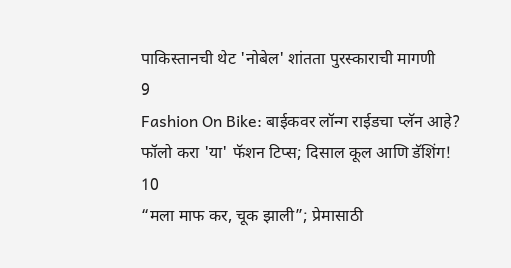पाकिस्तानची थेट 'नोबेल' शांतता पुरस्काराची मागणी
9
Fashion On Bike: बाईकवर लॉन्ग राईडचा प्लॅन आहे? फॉलो करा 'या' फॅशन टिप्स; दिसाल कूल आणि डॅशिंग!
10
“मला माफ कर, चूक झाली”; प्रेमासाठी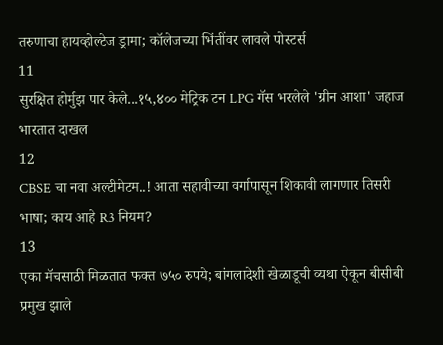तरुणाचा हायव्होल्टेज ड्रामा; कॉलेजच्या भिंतींवर लावले पोस्टर्स
11
सुरक्षित होर्मुझ पार केले...१५,४०० मेट्रिक टन LPG गॅस भरलेले 'ग्रीन आशा' जहाज भारतात दाखल
12
CBSE चा नवा अल्टीमेटम..! आता सहावीच्या वर्गापासून शिकावी लागणार तिसरी भाषा; काय आहे R3 नियम?
13
एका मॅचसाठी मिळतात फक्त ७५० रुपये; बांगलादेशी खेळाडूची व्यथा ऐकून बीसीबी प्रमुख झाले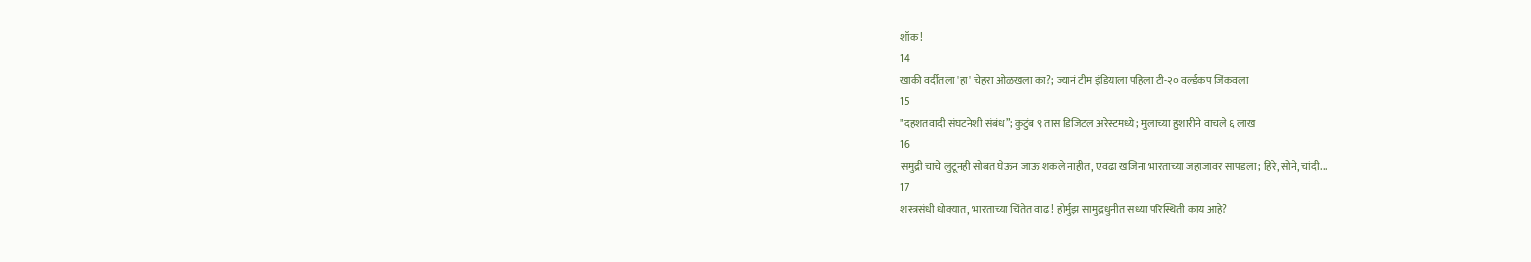शॉक!
14
खाकी वर्दीतला 'हा' चेहरा ओळखला का?; ज्यानं टीम इंडियाला पहिला टी-२० वर्ल्डकप जिंकवला
15
"दहशतवादी संघटनेशी संबंध”; कुटुंब ९ तास डिजिटल अरेस्टमध्ये; मुलाच्या हुशारीने वाचले ६ लाख
16
समुद्री चाचे लुटूनही सोबत घेऊन जाऊ शकले नाहीत, एवढा खजिना भारताच्या जहाजावर सापडला; हिरे, सोने, चांदी...
17
शस्त्रसंधी धोक्यात, भारताच्या चिंतेत वाढ! होर्मुझ सामुद्रधुनीत सध्या परिस्थिती काय आहे?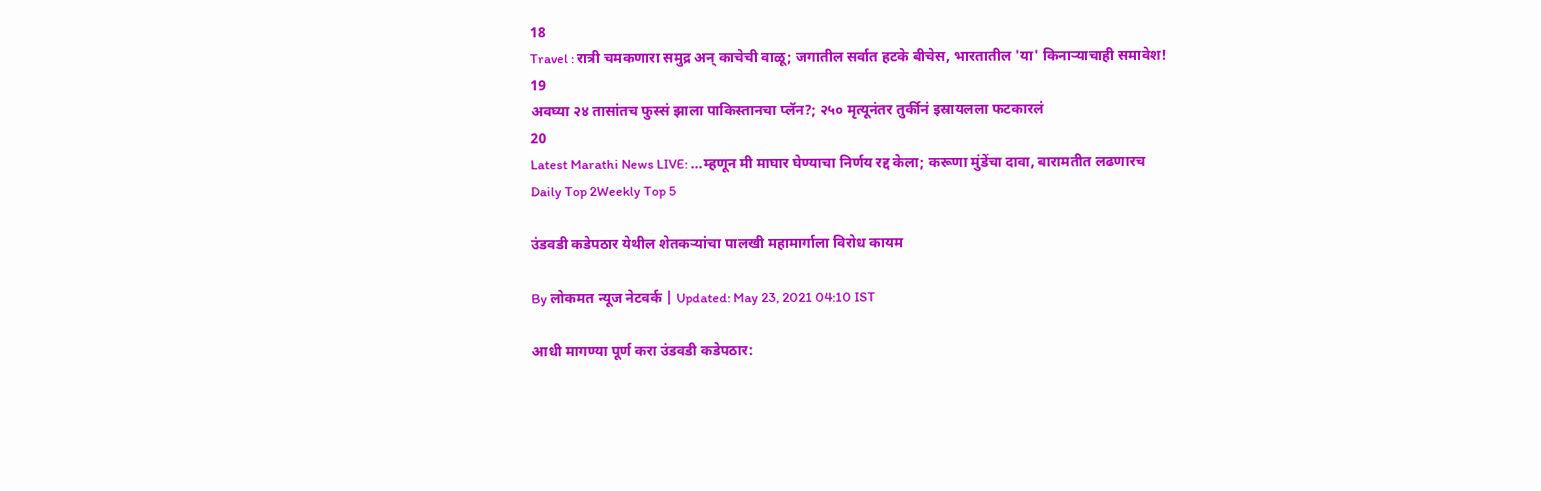18
Travel : रात्री चमकणारा समुद्र अन् काचेची वाळू; जगातील सर्वात हटके बीचेस, भारतातील 'या' किनाऱ्याचाही समावेश!
19
अवघ्या २४ तासांतच फुस्सं झाला पाकिस्तानचा प्लॅन?; २५० मृत्यूनंतर तुर्कीनं इस्रायलला फटकारलं
20
Latest Marathi News LIVE: ...म्हणून मी माघार घेण्याचा निर्णय रद्द केला; करूणा मुंडेंचा दावा, बारामतीत लढणारच
Daily Top 2Weekly Top 5

उंडवडी कडेपठार येथील शेतकऱ्यांचा पालखी महामार्गाला विरोध कायम

By लोकमत न्यूज नेटवर्क | Updated: May 23, 2021 04:10 IST

आधी मागण्या पूर्ण करा उंडवडी कडेपठार: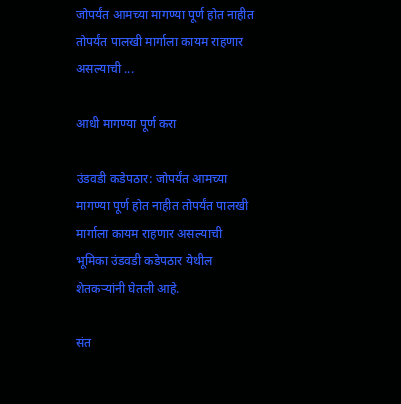जोपर्यंत आमच्या मागण्या पूर्ण होत नाहीत तोपर्यंत पालखी मार्गाला कायम राहणार असल्याची ...

आधी मागण्या पूर्ण करा

उंडवडी कडेपठार: जोपर्यंत आमच्या मागण्या पूर्ण होत नाहीत तोपर्यंत पालखी मार्गाला कायम राहणार असल्याची भूमिका उंडवडी कडेपठार येथील शेतकऱ्यांनी घेतली आहे.

संत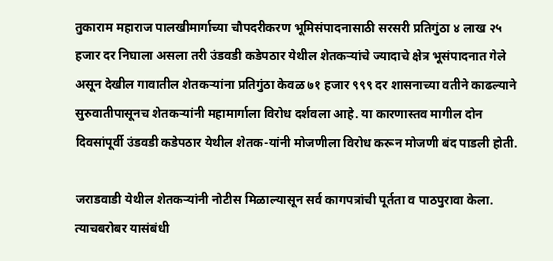तुकाराम महाराज पालखीमार्गाच्या चौपदरीकरण भूमिसंपादनासाठी सरसरी प्रतिगुंठा ४ लाख २५ हजार दर निघाला असला तरी उंडवडी कडेपठार येथील शेतकऱ्यांचे ज्यादाचे क्षेत्र भूसंपादनात गेले असून देखील गावातील शेतकऱ्यांना प्रतिगुंठा केवळ ७१ हजार ९९९ दर शासनाच्या वतीने काढल्याने सुरुवातीपासूनच शेतकऱ्यांनी महामार्गाला विरोध दर्शवला आहे. या कारणास्तव मागील दोन दिवसांपूर्वी उंडवडी कडेपठार येथील शेतक-यांनी मोजणीला विरोध करून मोजणी बंद पाडली होती.

जराडवाडी येथील शेतकऱ्यांनी नोटीस मिळाल्यासून सर्व कागपत्रांची पूर्तता व पाठपुरावा केला. त्याचबरोबर यासंबंधी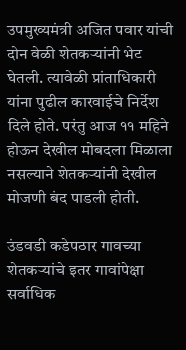उपमुख्यमंत्री अजित पवार यांची दोन वेळी शेतकऱ्यांनी भेट घेतली. त्यावेळी प्रांताधिकारी यांना पुढील कारवाईचे निर्देश दिले होते. परंतु आज ११ महिने होऊन देखील मोबदला मिळाला नसल्याने शेतकऱ्यांनी देखील मोजणी बंद पाडली होती.

उंडवडी कडेपठार गावच्या शेतकऱ्यांचे इतर गावांपेक्षा सर्वाधिक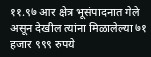११.९७ आर क्षेत्र भूसंपादनात गेले असून देखील त्यांना मिळालेल्या ७१ हजार ९९९ रुपये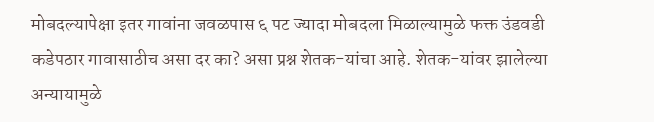मोबदल्यापेक्षा इतर गावांना जवळपास ६ पट ज्यादा मोबदला मिळाल्यामुळे फक्त उंडवडी कडेपठार गावासाठीच असा दर का? असा प्रश्न शेतक-यांचा आहे. शेतक-यांवर झालेल्या अन्यायामुळे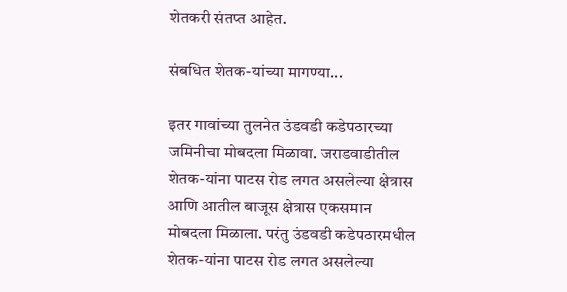शेतकरी संतप्त आहेत.

संबधित शेतक-यांच्या मागण्या...

इतर गावांच्या तुलनेत उंडवडी कडेपठारच्या जमिनीचा मोबदला मिळावा. जराडवाडीतील शेतक-यांना पाटस रोड लगत असलेल्या क्षेत्रास आणि आतील बाजूस क्षेत्रास एकसमान मोबदला मिळाला. परंतु उंडवडी कडेपठारमधील शेतक-यांना पाटस रोड लगत असलेल्या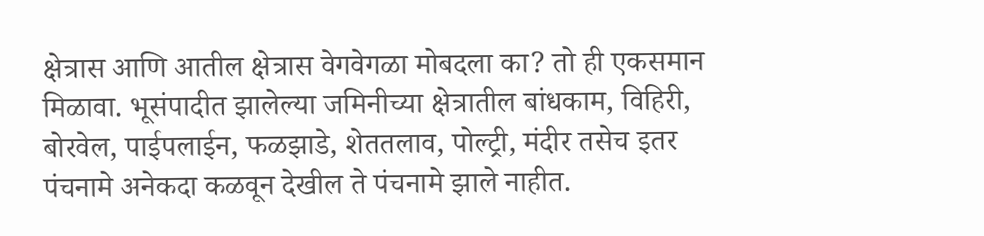क्षेत्रास आणि आतील क्षेत्रास वेगवेगळा मोबदला का? तो ही एकसमान मिळावा. भूसंपादीत झालेल्या जमिनीच्या क्षेत्रातील बांधकाम, विहिरी, बोरवेल, पाईपलाईन, फळझाडे, शेततलाव, पोल्ट्री, मंदीर तसेच इतर पंचनामे अनेकदा कळवून देखील ते पंचनामे झाले नाहीत.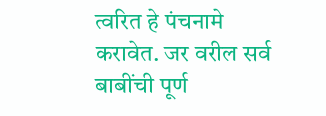त्वरित हे पंचनामे करावेत. जर वरील सर्व बाबींची पूर्ण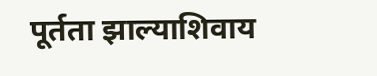पूर्तता झाल्याशिवाय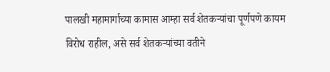पालखी महामार्गाच्या कामास आम्हा सर्व शेतकऱ्यांचा पूर्णपणे कायम विरोध राहील, असे सर्व शेतकऱ्यांच्या वतीने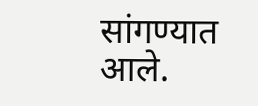सांगण्यात आले.